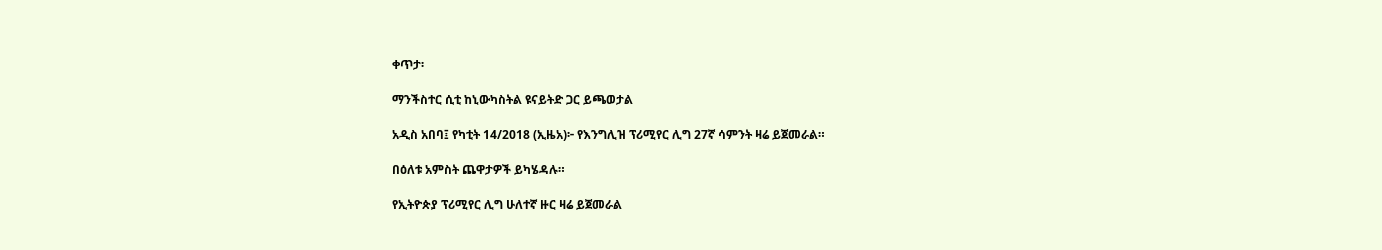ቀጥታ፡

ማንችስተር ሲቲ ከኒውካስትል ዩናይትድ ጋር ይጫወታል

አዲስ አበባ፤ የካቲት 14/2018 (ኢዜአ)፦ የእንግሊዝ ፕሪሚየር ሊግ 27ኛ ሳምንት ዛሬ ይጀመራል።

በዕለቱ አምስት ጨዋታዎች ይካሄዳሉ።

የኢትዮጵያ ፕሪሚየር ሊግ ሁለተኛ ዙር ዛሬ ይጀመራል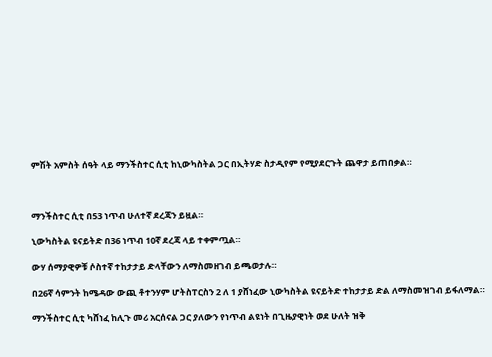ምሽት አምስት ሰዓት ላይ ማንችስተር ሲቲ ከኒውካስትል ጋር በኢትሃድ ስታዲየም የሚያደርጉት ጨዋታ ይጠበቃል።



ማንችስተር ሲቲ በ53 ነጥብ ሁለተኛ ደረጃን ይዟል።

ኒውካስትል ዩናይትድ በ36 ነጥብ 10ኛ ደረጃ ላይ ተቀምጧል።

ውሃ ሰማያዊዎቹ ሶስተኛ ተከታታይ ድላቸውን ለማስመዘገብ ይጫወታሉ።

በ26ኛ ሳምንት ከሜዳው ውጪ ቶተንሃም ሆትስፐርስን 2 ለ 1 ያሸነፈው ኒውካስትል ዩናይትድ ተከታታይ ድል ለማስመዝገብ ይፋለማል።

ማንችስተር ሲቲ ካሸነፈ ከሊጉ መሪ አርሰናል ጋር ያለውን የነጥብ ልዩነት በጊዜያዊነት ወደ ሁለት ዝቅ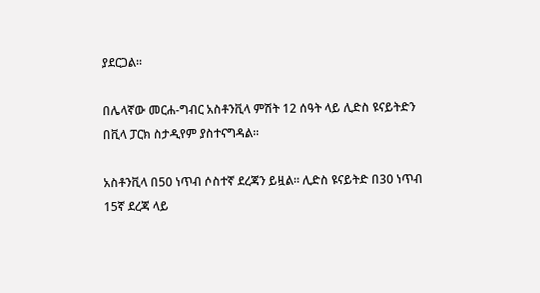ያደርጋል።

በሌላኛው መርሐ-ግብር አስቶንቪላ ምሽት 12 ሰዓት ላይ ሊድስ ዩናይትድን በቪላ ፓርክ ስታዲየም ያስተናግዳል።

አስቶንቪላ በ50 ነጥብ ሶስተኛ ደረጃን ይዟል። ሊድስ ዩናይትድ በ30 ነጥብ 15ኛ ደረጃ ላይ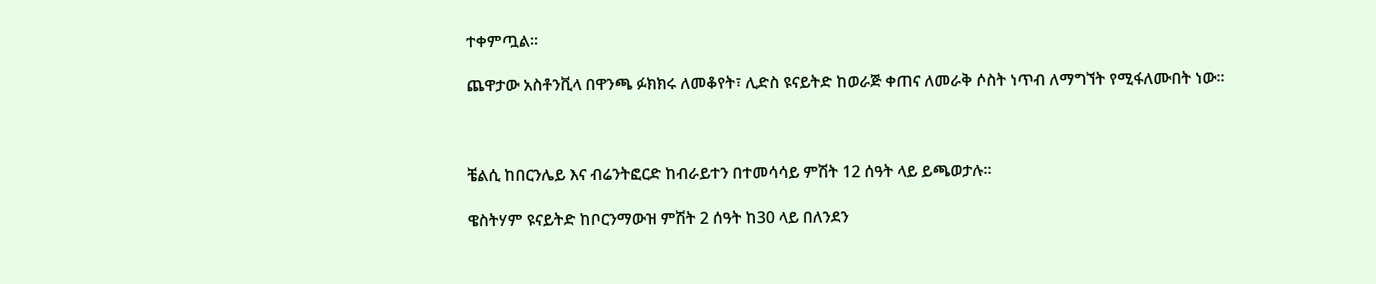ተቀምጧል።

ጨዋታው አስቶንቪላ በዋንጫ ፉክክሩ ለመቆየት፣ ሊድስ ዩናይትድ ከወራጅ ቀጠና ለመራቅ ሶስት ነጥብ ለማግኘት የሚፋለሙበት ነው።



ቼልሲ ከበርንሌይ እና ብሬንትፎርድ ከብራይተን በተመሳሳይ ምሽት 12 ሰዓት ላይ ይጫወታሉ።

ዌስትሃም ዩናይትድ ከቦርንማውዝ ምሽት 2 ሰዓት ከ30 ላይ በለንደን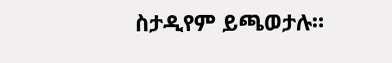ስታዲየም ይጫወታሉ።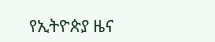የኢትዮጵያ ዜና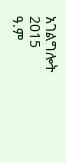አገልግሎት
2015
ዓ.ም